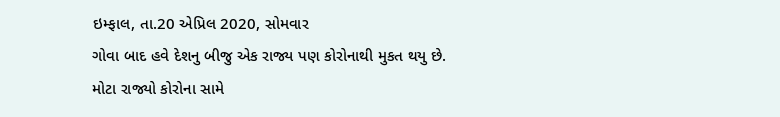ઇમ્ફાલ, તા.20 એપ્રિલ 2020, સોમવાર
ગોવા બાદ હવે દેશનુ બીજુ એક રાજ્ય પણ કોરોનાથી મુકત થયુ છે.
મોટા રાજ્યો કોરોના સામે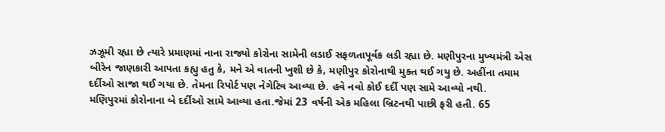ઝઝૂમી રહ્યા છે ત્યારે પ્રમાણમાં નાના રાજ્યો કોરોના સામેની લડાઈ સફળતાપૂર્વક લડી રહ્યા છે. મણીપુરના મુખ્યમંત્રી એસ બીરેન જાણકારી આપતા કહ્યુ હતુ કે, મને એ વાતની ખુશી છે કે, મણીપુર કોરોનાથી મુક્ત થઈ ગયુ છે. અહીંના તમામ દર્દીઓ સાજા થઈ ગયા છે. તેમના રિપોર્ટ પણ નેગેટિવ આવ્યા છે. હવે નવો કોઈ દર્દી પણ સામે આવ્યો નથી.
મણિપુરમાં કોરોનાના બે દર્દીઓ સામે આવ્યા હતા.જેમાં 23 વર્ષની એક મહિલા બ્રિટનથી પાછી ફરી હતી. 65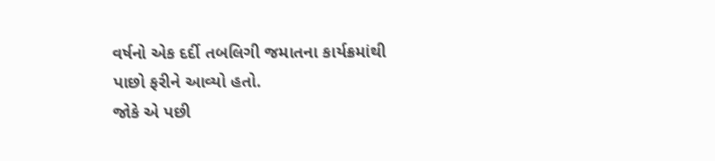વર્ષનો એક દર્દી તબલિગી જમાતના કાર્યક્રમાંથી પાછો ફરીને આવ્યો હતો.
જોકે એ પછી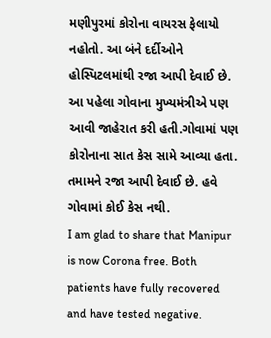મણીપુરમાં કોરોના વાયરસ ફેલાયો નહોતો. આ બંને દર્દીઓને હોસ્પિટલમાંથી રજા આપી દેવાઈ છે.
આ પહેલા ગોવાના મુખ્યમંત્રીએ પણ આવી જાહેરાત કરી હતી.ગોવામાં પણ કોરોનાના સાત કેસ સામે આવ્યા હતા. તમામને રજા આપી દેવાઈ છે. હવે ગોવામાં કોઈ કેસ નથી.
I am glad to share that Manipur is now Corona free. Both patients have fully recovered and have tested negative.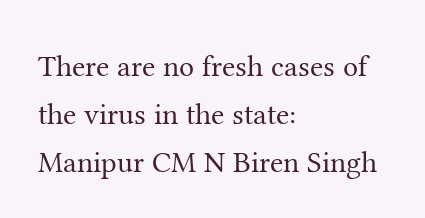There are no fresh cases of the virus in the state: Manipur CM N Biren Singh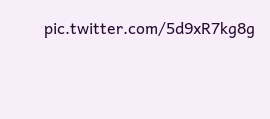pic.twitter.com/5d9xR7kg8g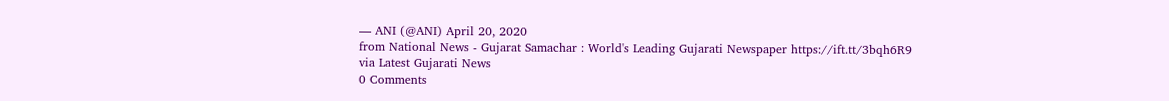— ANI (@ANI) April 20, 2020
from National News - Gujarat Samachar : World's Leading Gujarati Newspaper https://ift.tt/3bqh6R9
via Latest Gujarati News
0 Comments